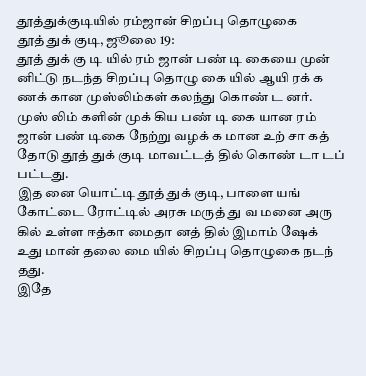தூத்துக்குடியில் ரம்ஜான் சிறப்பு தொழுகை
தூத் துக் குடி, ஜூலை 19:
தூத் துக் கு டி யில் ரம் ஜான் பண் டி கையை முன் னிட்டு நடந்த சிறப்பு தொழு கை யில் ஆயி ரக் க ணக் கான முஸ்லிம்கள் கலந்து கொண் ட னர்.
முஸ் லிம் களின் முக் கிய பண் டி கை யான ரம் ஜான் பண் டிகை நேற்று வழக் க மான உற் சா கத் தோடு தூத் துக் குடி மாவட்டத் தில் கொண் டா டப் பட்டது.
இத னை யொட்டி தூத் துக் குடி, பாளை யங் கோட்டை ரோட்டில் அரசு மருத் து வ மனை அரு கில் உள்ள ஈத்கா மைதா னத் தில் இமாம் ஷேக் உது மான் தலை மை யில் சிறப்பு தொழுகை நடந் தது.
இதே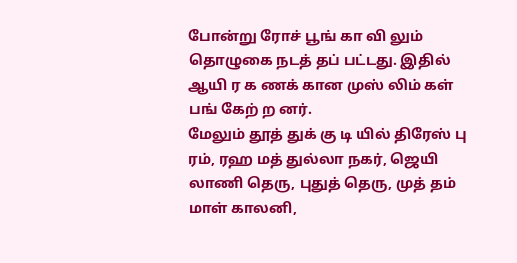போன்று ரோச் பூங் கா வி லும் தொழுகை நடத் தப் பட்டது. இதில் ஆயி ர க ணக் கான முஸ் லிம் கள் பங் கேற் ற னர்.
மேலும் தூத் துக் கு டி யில் திரேஸ் பு ரம், ரஹ மத் துல்லா நகர், ஜெயி லாணி தெரு, புதுத் தெரு, முத் தம் மாள் காலனி,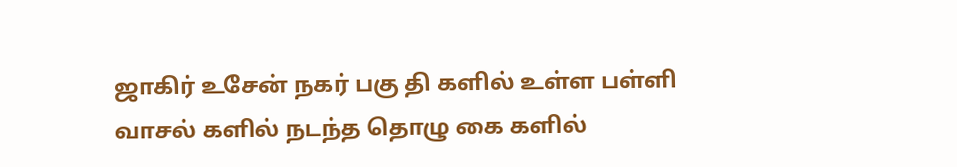ஜாகிர் உசேன் நகர் பகு தி களில் உள்ள பள்ளி வாசல் களில் நடந்த தொழு கை களில்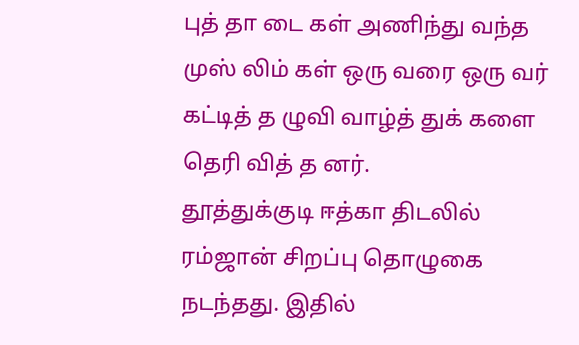புத் தா டை கள் அணிந்து வந்த முஸ் லிம் கள் ஒரு வரை ஒரு வர் கட்டித் த ழுவி வாழ்த் துக் களை தெரி வித் த னர்.
தூத்துக்குடி ஈத்கா திடலில் ரம்ஜான் சிறப்பு தொழுகை நடந்தது. இதில்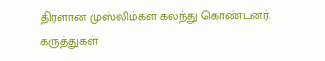திரளான முஸ்லிம்கள் கலந்து கொண்டனர்.
கருத்துகள்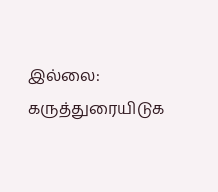இல்லை:
கருத்துரையிடுக